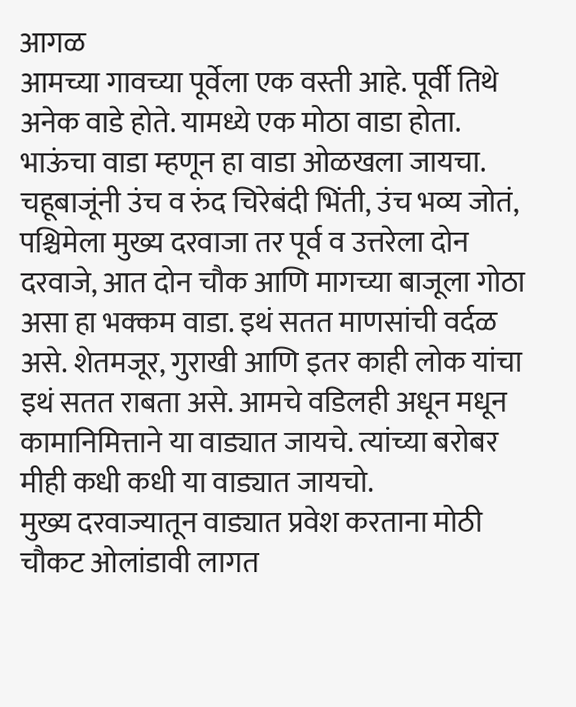आगळ
आमच्या गावच्या पूर्वेला एक वस्ती आहे. पूर्वी तिथे अनेक वाडे होते. यामध्ये एक मोठा वाडा होता. भाऊंचा वाडा म्हणून हा वाडा ओळखला जायचा. चहूबाजूंनी उंच व रुंद चिरेबंदी भिंती, उंच भव्य जोतं, पश्चिमेला मुख्य दरवाजा तर पूर्व व उत्तरेला दोन दरवाजे, आत दोन चौक आणि मागच्या बाजूला गोठा असा हा भक्कम वाडा. इथं सतत माणसांची वर्दळ असे. शेतमजूर, गुराखी आणि इतर काही लोक यांचा इथं सतत राबता असे. आमचे वडिलही अधून मधून कामानिमित्ताने या वाड्यात जायचे. त्यांच्या बरोबर मीही कधी कधी या वाड्यात जायचो.
मुख्य दरवाज्यातून वाड्यात प्रवेश करताना मोठी चौकट ओलांडावी लागत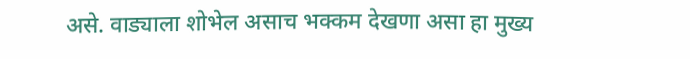असे. वाड्याला शोभेल असाच भक्कम देखणा असा हा मुख्य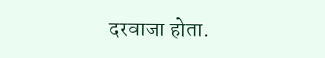दरवाजा होता.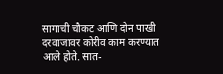सागाची चौकट आणि दोन पाखी दरवाजावर कोरीव काम करण्यात आले होते. सात-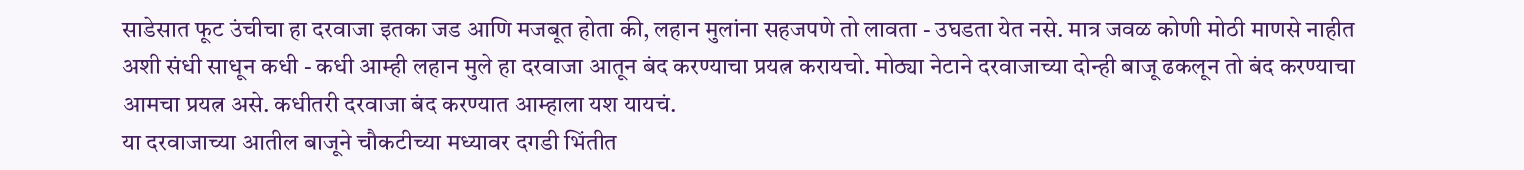साडेसात फूट उंचीचा हा दरवाजा इतका जड आणि मजबूत होता की, लहान मुलांना सहजपणे तो लावता - उघडता येत नसे. मात्र जवळ कोणी मोठी माणसे नाहीत अशी संधी साधून कधी - कधी आम्ही लहान मुले हा दरवाजा आतून बंद करण्याचा प्रयत्न करायचो. मोठ्या नेटाने दरवाजाच्या दोन्ही बाजू ढकलून तो बंद करण्याचा आमचा प्रयत्न असे. कधीतरी दरवाजा बंद करण्यात आम्हाला यश यायचं.
या दरवाजाच्या आतील बाजूने चौकटीच्या मध्यावर दगडी भिंतीत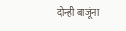दोन्ही बाजूंना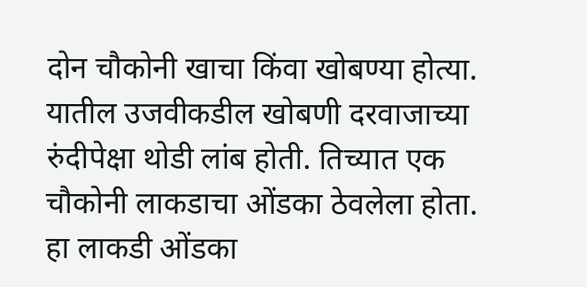दोन चौकोनी खाचा किंवा खोबण्या होत्या. यातील उजवीकडील खोबणी दरवाजाच्या रुंदीपेक्षा थोडी लांब होती. तिच्यात एक चौकोनी लाकडाचा ओंडका ठेवलेला होता. हा लाकडी ओंडका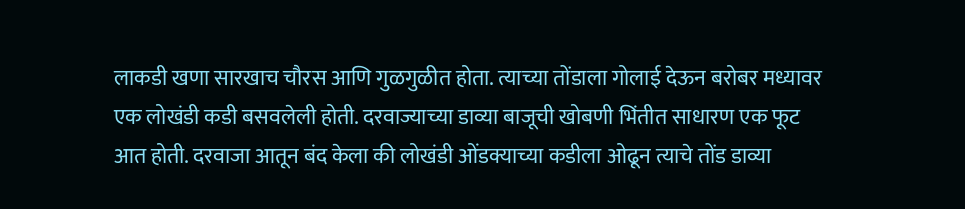लाकडी खणा सारखाच चौरस आणि गुळगुळीत होता. त्याच्या तोंडाला गोलाई देऊन बरोबर मध्यावर एक लोखंडी कडी बसवलेली होती. दरवाज्याच्या डाव्या बाजूची खोबणी भिंतीत साधारण एक फूट आत होती. दरवाजा आतून बंद केला की लोखंडी ओंडक्याच्या कडीला ओढून त्याचे तोंड डाव्या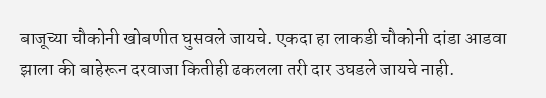बाजूच्या चौकोनी खोबणीत घुसवले जायचे. एकदा हा लाकडी चौकोनी दांडा आडवा झाला की बाहेरून दरवाजा कितीही ढकलला तरी दार उघडले जायचे नाही.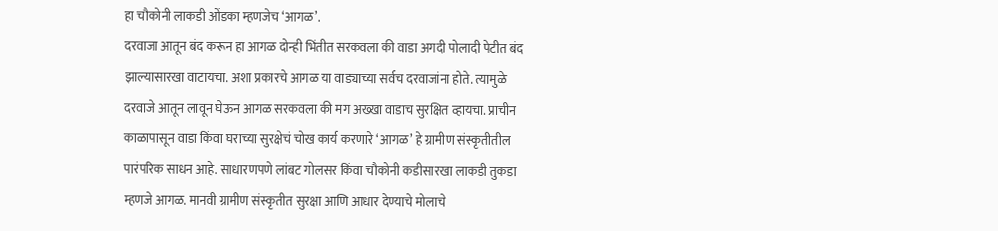हा चौकोनी लाकडी ओंडका म्हणजेच ‘आगळ’.
दरवाजा आतून बंद करून हा आगळ दोन्ही भिंतीत सरकवला की वाडा अगदी पोलादी पेटीत बंद झाल्यासारखा वाटायचा. अशा प्रकारचे आगळ या वाड्याच्या सर्वच दरवाजांना होते. त्यामुळे दरवाजे आतून लावून घेऊन आगळ सरकवला की मग अख्खा वाडाच सुरक्षित व्हायचा. प्राचीन काळापासून वाडा किंवा घराच्या सुरक्षेचं चोख कार्य करणारे ‘आगळ’ हे ग्रामीण संस्कृतीतील पारंपरिक साधन आहे. साधारणपणे लांबट गोलसर किंवा चौकोनी कडीसारखा लाकडी तुकडा म्हणजे आगळ. मानवी ग्रामीण संस्कृतीत सुरक्षा आणि आधार देण्याचे मोलाचे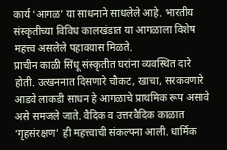कार्य ‘आगळ’ या साधनाने साधलेले आहे. भारतीय संस्कृतीच्या विविध कालखंडात या आगळाला विशेष महत्त्व असलेले पहावयास मिळते.
प्राचीन काळी सिंधू संस्कृतीत घरांना व्यवस्थित दारे होती. उत्खननात दिसणारे चौकट, खाचा, सरकवणारे आडवे लाकडी साधन हे आगळाचे प्राथमिक रूप असावे असे समजले जाते. वैदिक व उत्तरवैदिक काळात ‘गृहसंरक्षण’ ही महत्त्वाची संकल्पना आली. धार्मिक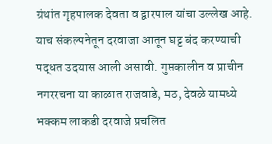ग्रंथांत गृहपालक देवता व द्वारपाल यांचा उल्लेख आहे. याच संकल्पनेतून दरवाजा आतून घट्ट बंद करण्याची पद्धत उदयास आली असावी. गुप्तकालीन व प्राचीन नगररचना या काळात राजवाडे, मठ, देवळे यामध्ये भक्कम लाकडी दरवाजे प्रचलित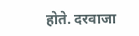होते. दरवाजा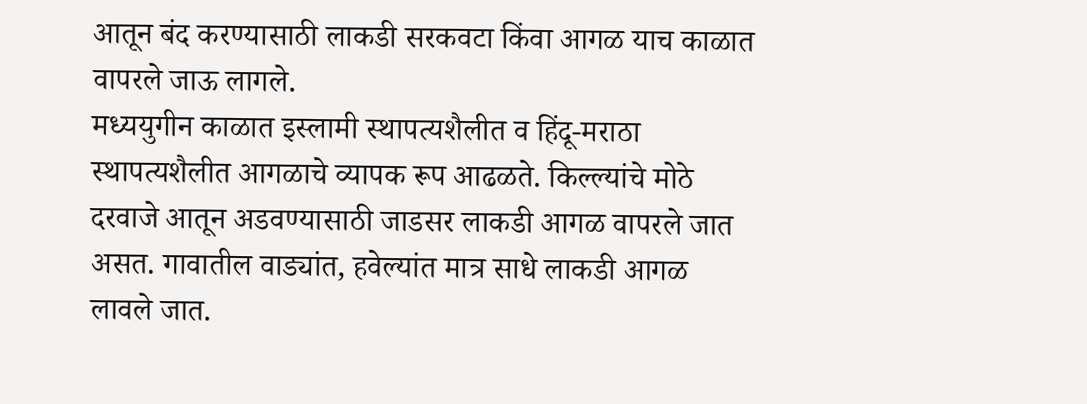आतून बंद करण्यासाठी लाकडी सरकवटा किंवा आगळ याच काळात वापरले जाऊ लागले.
मध्ययुगीन काळात इस्लामी स्थापत्यशैलीत व हिंदू-मराठा स्थापत्यशैलीत आगळाचे व्यापक रूप आढळते. किल्ल्यांचे मोठे दरवाजे आतून अडवण्यासाठी जाडसर लाकडी आगळ वापरले जात असत. गावातील वाड्यांत, हवेल्यांत मात्र साधे लाकडी आगळ लावले जात.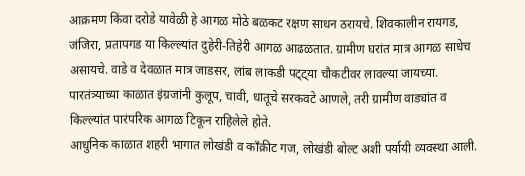आक्रमण किंवा दरोडे यावेळी हे आगळ मोठे बळकट रक्षण साधन ठरायचे. शिवकालीन रायगड, जंजिरा, प्रतापगड या किल्ल्यांत दुहेरी-तिहेरी आगळ आढळतात. ग्रामीण घरांत मात्र आगळ साधेच असायचे. वाडे व देवळात मात्र जाडसर, लांब लाकडी पट्ट्या चौकटीवर लावल्या जायच्या. पारतंत्र्याच्या काळात इंग्रजांनी कुलूप, चावी, धातूचे सरकवटे आणले, तरी ग्रामीण वाड्यांत व किल्ल्यांत पारंपरिक आगळ टिकून राहिलेले होते.
आधुनिक काळात शहरी भागात लोखंडी व काँक्रीट गज, लोखंडी बोल्ट अशी पर्यायी व्यवस्था आली.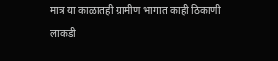मात्र या काळातही ग्रामीण भागात काही ठिकाणी लाकडी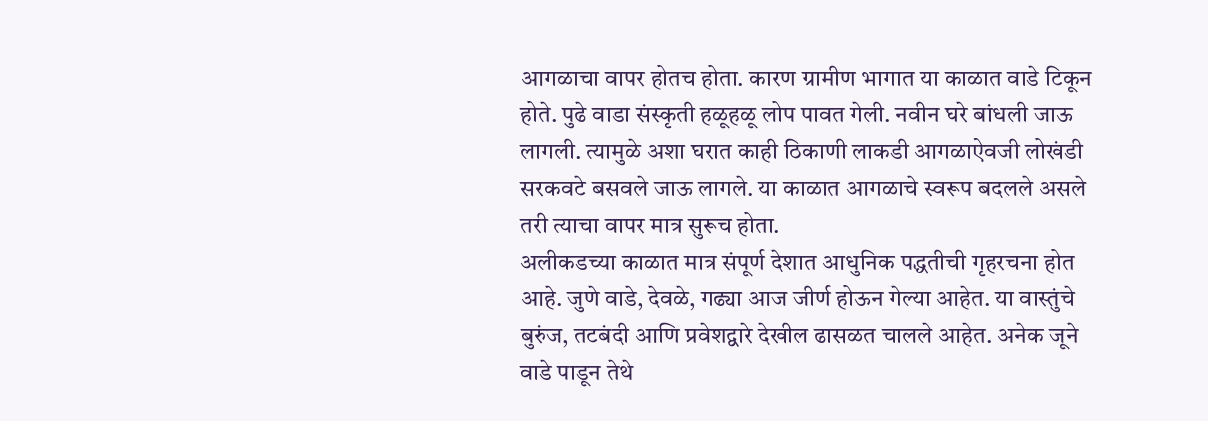आगळाचा वापर होतच होता. कारण ग्रामीण भागात या काळात वाडे टिकून होते. पुढे वाडा संस्कृती हळूहळू लोप पावत गेली. नवीन घरे बांधली जाऊ लागली. त्यामुळे अशा घरात काही ठिकाणी लाकडी आगळाऐवजी लोखंडी सरकवटे बसवले जाऊ लागले. या काळात आगळाचे स्वरूप बदलले असले तरी त्याचा वापर मात्र सुरूच होता.
अलीकडच्या काळात मात्र संपूर्ण देशात आधुनिक पद्धतीची गृहरचना होत आहे. जुणे वाडे, देवळे, गढ्या आज जीर्ण होऊन गेल्या आहेत. या वास्तुंचे बुरुंज, तटबंदी आणि प्रवेशद्वारे देखील ढासळत चालले आहेत. अनेक जूने वाडे पाडून तेथे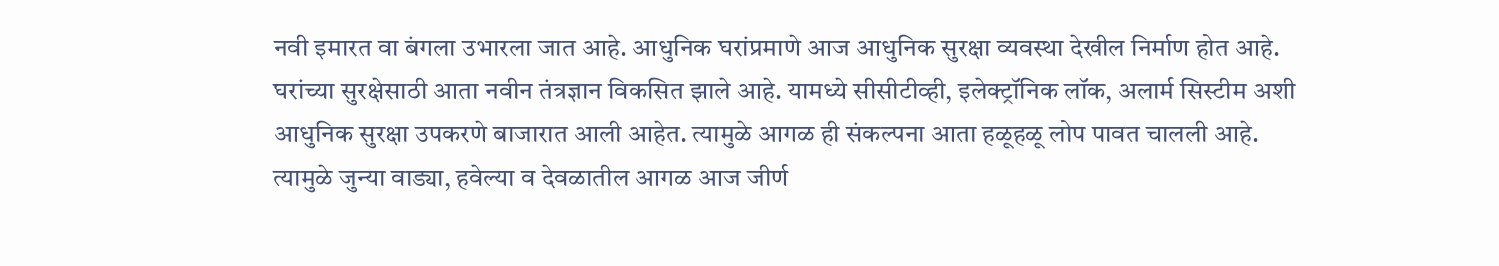नवी इमारत वा बंगला उभारला जात आहे. आधुनिक घरांप्रमाणे आज आधुनिक सुरक्षा व्यवस्था देखील निर्माण होत आहे. घरांच्या सुरक्षेसाठी आता नवीन तंत्रज्ञान विकसित झाले आहे. यामध्ये सीसीटीव्ही, इलेक्ट्रॉनिक लॉक, अलार्म सिस्टीम अशी आधुनिक सुरक्षा उपकरणे बाजारात आली आहेत. त्यामुळे आगळ ही संकल्पना आता हळूहळू लोप पावत चालली आहे. त्यामुळे जुन्या वाड्या, हवेल्या व देवळातील आगळ आज जीर्ण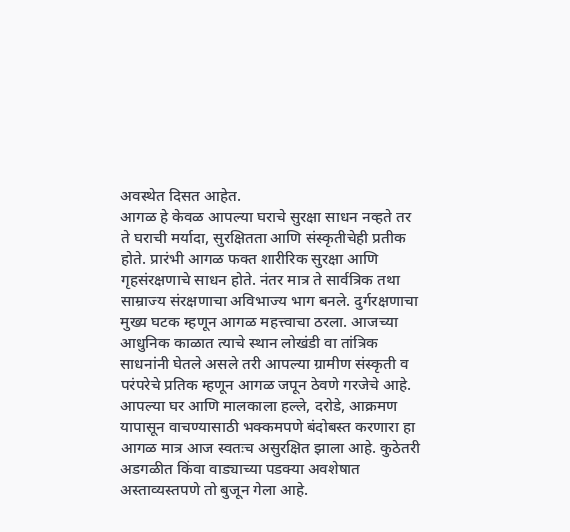अवस्थेत दिसत आहेत.
आगळ हे केवळ आपल्या घराचे सुरक्षा साधन नव्हते तर ते घराची मर्यादा, सुरक्षितता आणि संस्कृतीचेही प्रतीक होते. प्रारंभी आगळ फक्त शारीरिक सुरक्षा आणि
गृहसंरक्षणाचे साधन होते. नंतर मात्र ते सार्वत्रिक तथा साम्राज्य संरक्षणाचा अविभाज्य भाग बनले. दुर्गरक्षणाचा मुख्य घटक म्हणून आगळ महत्त्वाचा ठरला. आजच्या आधुनिक काळात त्याचे स्थान लोखंडी वा तांत्रिक साधनांनी घेतले असले तरी आपल्या ग्रामीण संस्कृती व परंपरेचे प्रतिक म्हणून आगळ जपून ठेवणे गरजेचे आहे.
आपल्या घर आणि मालकाला हल्ले, दरोडे, आक्रमण यापासून वाचण्यासाठी भक्कमपणे बंदोबस्त करणारा हा आगळ मात्र आज स्वतःच असुरक्षित झाला आहे. कुठेतरी अडगळीत किंवा वाड्याच्या पडक्या अवशेषात अस्ताव्यस्तपणे तो बुजून गेला आहे.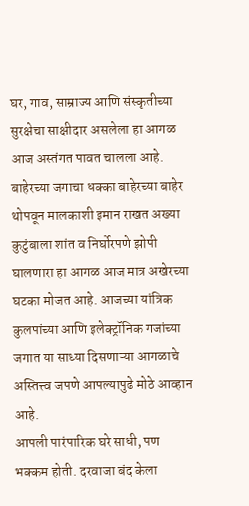घर, गाव, साम्राज्य आणि संस्कृतीच्या सुरक्षेचा साक्षीदार असलेला हा आगळ आज अस्तंगत पावत चालला आहे. बाहेरच्या जगाचा धक्का बाहेरच्या बाहेर थोपवून मालकाशी इमान राखत अख्या कुटुंबाला शांत व निर्घोरपणे झोपी घालणारा हा आगळ आज मात्र अखेरच्या घटका मोजत आहे. आजच्या यांत्रिक कुलपांच्या आणि इलेक्ट्रॉनिक गजांच्या जगात या साध्या दिसणाऱ्या आगळाचे अस्तित्त्व जपणे आपल्यापुढे मोठे आव्हान आहे.
आपली पारंपारिक घरे साधी, पण भक्कम होती. दरवाजा बंद केला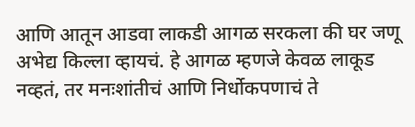आणि आतून आडवा लाकडी आगळ सरकला की घर जणू अभेद्य किल्ला व्हायचं. हे आगळ म्हणजे केवळ लाकूड नव्हतं, तर मनःशांतीचं आणि निर्धोकपणाचं ते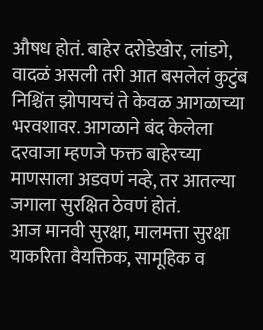औषध होतं. बाहेर दरोडेखोर, लांडगे, वादळं असली तरी आत बसलेलं कुटुंब निश्चिंत झोपायचं ते केवळ आगळाच्या भरवशावर. आगळाने बंद केलेला दरवाजा म्हणजे फक्त बाहेरच्या माणसाला अडवणं नव्हे, तर आतल्या जगाला सुरक्षित ठेवणं होतं.
आज मानवी सुरक्षा, मालमत्ता सुरक्षा याकरिता वैयक्तिक, सामूहिक व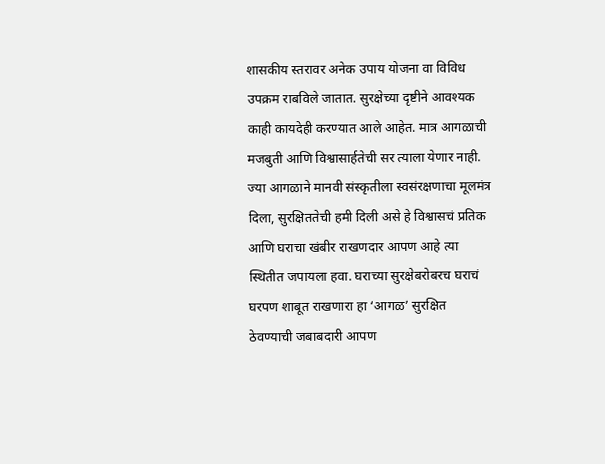शासकीय स्तरावर अनेक उपाय योजना वा विविध उपक्रम राबविले जातात. सुरक्षेच्या दृष्टीने आवश्यक काही कायदेही करण्यात आले आहेत. मात्र आगळाची मजबुती आणि विश्वासार्हतेची सर त्याला येणार नाही.
ज्या आगळाने मानवी संस्कृतीला स्वसंरक्षणाचा मूलमंत्र दिला, सुरक्षिततेची हमी दिली असे हे विश्वासचं प्रतिक आणि घराचा खंबीर राखणदार आपण आहे त्या स्थितीत जपायला हवा. घराच्या सुरक्षेबरोबरच घराचं घरपण शाबूत राखणारा हा ‘आगळ’ सुरक्षित ठेवण्याची जबाबदारी आपण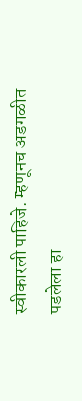स्वीकारली पाहिजे. म्हणूनच अडगळीत पडलेला हा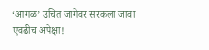‘आगळ’ उचित जागेवर सरकला जावा एवढीच अपेक्षा!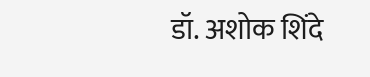डॉ. अशोक शिंदे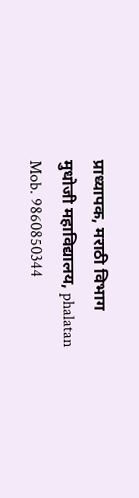प्राध्यापक, मराठी विभाग
मुधोजी महाविद्यालय, phalatan
Mob. 9860850344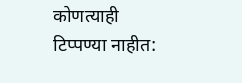कोणत्याही टिप्पण्या नाहीत: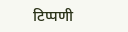टिप्पणी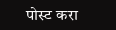पोस्ट करा